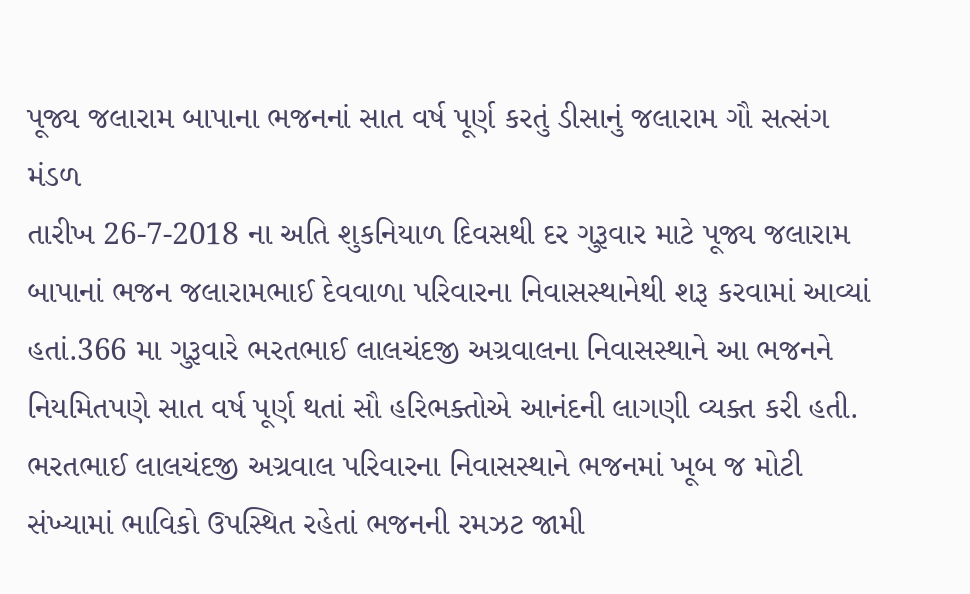પૂજ્ય જલારામ બાપાના ભજનનાં સાત વર્ષ પૂર્ણ કરતું ડીસાનું જલારામ ગૌ સત્સંગ મંડળ
તારીખ 26-7-2018 ના અતિ શુકનિયાળ દિવસથી દર ગુરૂવાર માટે પૂજ્ય જલારામ બાપાનાં ભજન જલારામભાઈ દેવવાળા પરિવારના નિવાસસ્થાનેથી શરૂ કરવામાં આવ્યાં હતાં.366 મા ગુરૂવારે ભરતભાઈ લાલચંદજી અગ્રવાલના નિવાસસ્થાને આ ભજનને નિયમિતપણે સાત વર્ષ પૂર્ણ થતાં સૌ હરિભક્તોએ આનંદની લાગણી વ્યક્ત કરી હતી.
ભરતભાઈ લાલચંદજી અગ્રવાલ પરિવારના નિવાસસ્થાને ભજનમાં ખૂબ જ મોટી સંખ્યામાં ભાવિકો ઉપસ્થિત રહેતાં ભજનની રમઝટ જામી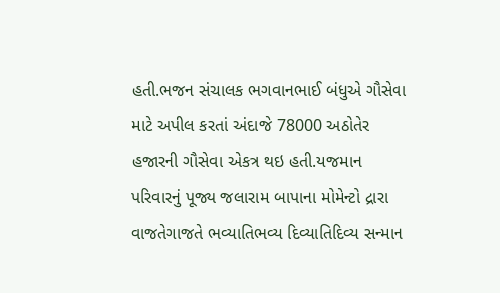હતી.ભજન સંચાલક ભગવાનભાઈ બંધુએ ગૌસેવા માટે અપીલ કરતાં અંદાજે 78000 અઠોતેર હજારની ગૌસેવા એકત્ર થઇ હતી.યજમાન પરિવારનું પૂજ્ય જલારામ બાપાના મોમેન્ટો દ્રારા વાજતેગાજતે ભવ્યાતિભવ્ય દિવ્યાતિદિવ્ય સન્માન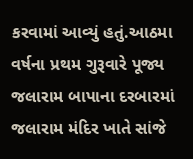કરવામાં આવ્યું હતું.આઠમા વર્ષના પ્રથમ ગુરૂવારે પૂજ્ય જલારામ બાપાના દરબારમાં જલારામ મંદિર ખાતે સાંજે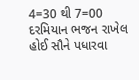4=30 થી 7=00 દરમિયાન ભજન રાખેલ હોઈ સૌને પધારવા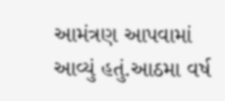આમંત્રણ આપવામાં આવ્યું હતું.આઠમા વર્ષ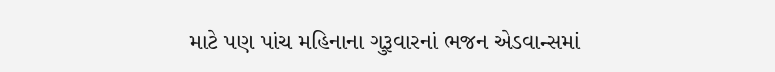માટે પણ પાંચ મહિનાના ગુરૂવારનાં ભજન એડવાન્સમાં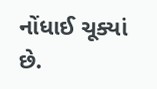નોંધાઈ ચૂક્યાં છે.